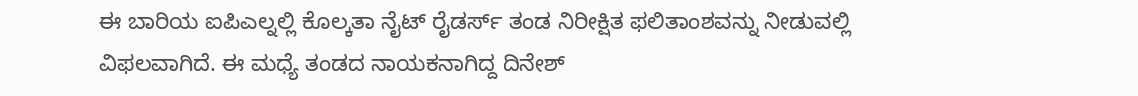ಈ ಬಾರಿಯ ಐಪಿಎಲ್ನಲ್ಲಿ ಕೊಲ್ಕತಾ ನೈಟ್ ರೈಡರ್ಸ್ ತಂಡ ನಿರೀಕ್ಷಿತ ಫಲಿತಾಂಶವನ್ನು ನೀಡುವಲ್ಲಿ ವಿಫಲವಾಗಿದೆ. ಈ ಮಧ್ಯೆ ತಂಡದ ನಾಯಕನಾಗಿದ್ದ ದಿನೇಶ್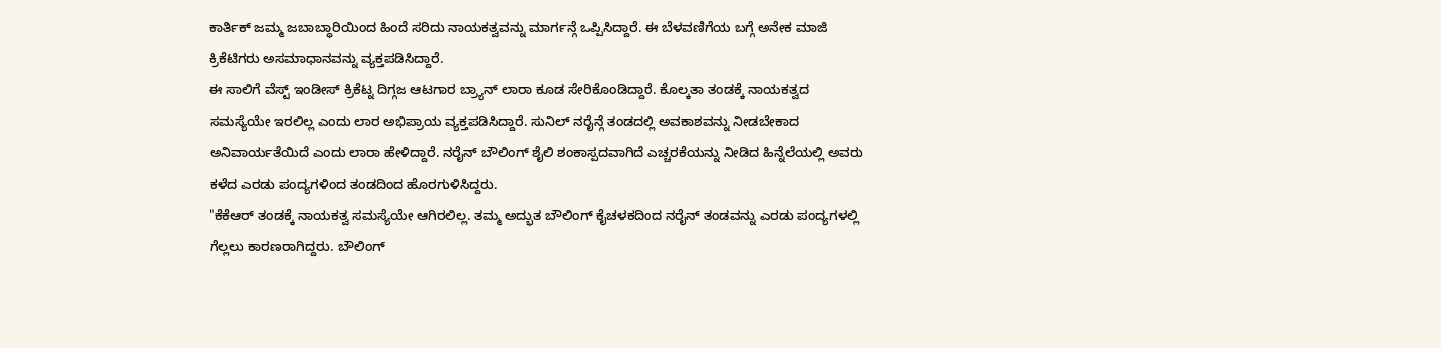ಕಾರ್ತಿಕ್ ಜಮ್ಮ ಜಬಾಬ್ಧಾರಿಯಿಂದ ಹಿಂದೆ ಸರಿದು ನಾಯಕತ್ವವನ್ನು ಮಾರ್ಗನ್ಗೆ ಒಪ್ಪಿಸಿದ್ದಾರೆ. ಈ ಬೆಳವಣಿಗೆಯ ಬಗ್ಗೆ ಅನೇಕ ಮಾಜಿ ಕ್ರಿಕೆಟಿಗರು ಅಸಮಾಧಾನವನ್ನು ವ್ಯಕ್ತಪಡಿಸಿದ್ದಾರೆ.
ಈ ಸಾಲಿಗೆ ವೆಸ್ಟ್ ಇಂಡೀಸ್ ಕ್ರಿಕೆಟ್ನ ದಿಗ್ಗಜ ಆಟಗಾರ ಬ್ರ್ಯಾನ್ ಲಾರಾ ಕೂಡ ಸೇರಿಕೊಂಡಿದ್ದಾರೆ. ಕೊಲ್ಕತಾ ತಂಡಕ್ಕೆ ನಾಯಕತ್ವದ ಸಮಸ್ಯೆಯೇ ಇರಲಿಲ್ಲ ಎಂದು ಲಾರ ಅಭಿಪ್ರಾಯ ವ್ಯಕ್ತಪಡಿಸಿದ್ದಾರೆ. ಸುನಿಲ್ ನರೈನ್ಗೆ ತಂಡದಲ್ಲಿ ಅವಕಾಶವನ್ನು ನೀಡಬೇಕಾದ ಅನಿವಾರ್ಯತೆಯಿದೆ ಎಂದು ಲಾರಾ ಹೇಳಿದ್ದಾರೆ. ನರೈನ್ ಬೌಲಿಂಗ್ ಶೈಲಿ ಶಂಕಾಸ್ಪದವಾಗಿದೆ ಎಚ್ಚರಕೆಯನ್ನು ನೀಡಿದ ಹಿನ್ನೆಲೆಯಲ್ಲಿ ಅವರು ಕಳೆದ ಎರಡು ಪಂದ್ಯಗಳಿಂದ ತಂಡದಿಂದ ಹೊರಗುಳಿಸಿದ್ದರು.
"ಕೆಕೆಆರ್ ತಂಡಕ್ಕೆ ನಾಯಕತ್ವ ಸಮಸ್ಯೆಯೇ ಆಗಿರಲಿಲ್ಲ. ತಮ್ಮ ಅದ್ಭುತ ಬೌಲಿಂಗ್ ಕೈಚಳಕದಿಂದ ನರೈನ್ ತಂಡವನ್ನು ಎರಡು ಪಂದ್ಯಗಳಲ್ಲಿ ಗೆಲ್ಲಲು ಕಾರಣರಾಗಿದ್ದರು. ಬೌಲಿಂಗ್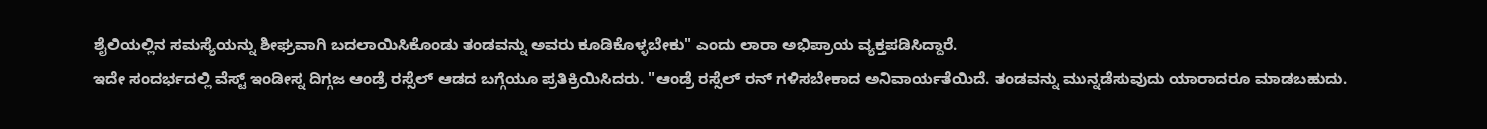ಶೈಲಿಯಲ್ಲಿನ ಸಮಸ್ಯೆಯನ್ನು ಶೀಘ್ರವಾಗಿ ಬದಲಾಯಿಸಿಕೊಂಡು ತಂಡವನ್ನು ಅವರು ಕೂಡಿಕೊಳ್ಳಬೇಕು" ಎಂದು ಲಾರಾ ಅಭಿಪ್ರಾಯ ವ್ಯಕ್ತಪಡಿಸಿದ್ದಾರೆ.
ಇದೇ ಸಂದರ್ಭದಲ್ಲಿ ವೆಸ್ಟ್ ಇಂಡೀಸ್ನ ದಿಗ್ಗಜ ಆಂಡ್ರೆ ರಸ್ಸೆಲ್ ಆಡದ ಬಗ್ಗೆಯೂ ಪ್ರತಿಕ್ರಿಯಿಸಿದರು. "ಆಂಡ್ರೆ ರಸ್ಸೆಲ್ ರನ್ ಗಳಿಸಬೇಕಾದ ಅನಿವಾರ್ಯತೆಯಿದೆ. ತಂಡವನ್ನು ಮುನ್ನಡೆಸುವುದು ಯಾರಾದರೂ ಮಾಡಬಹುದು.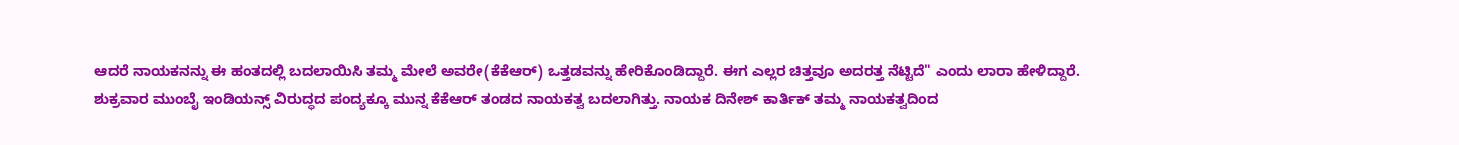ಆದರೆ ನಾಯಕನನ್ನು ಈ ಹಂತದಲ್ಲಿ ಬದಲಾಯಿಸಿ ತಮ್ಮ ಮೇಲೆ ಅವರೇ(ಕೆಕೆಆರ್) ಒತ್ತಡವನ್ನು ಹೇರಿಕೊಂಡಿದ್ದಾರೆ. ಈಗ ಎಲ್ಲರ ಚಿತ್ತವೂ ಅದರತ್ತ ನೆಟ್ಟಿದೆ" ಎಂದು ಲಾರಾ ಹೇಳಿದ್ದಾರೆ.
ಶುಕ್ರವಾರ ಮುಂಬೈ ಇಂಡಿಯನ್ಸ್ ವಿರುದ್ಧದ ಪಂದ್ಯಕ್ಕೂ ಮುನ್ನ ಕೆಕೆಆರ್ ತಂಡದ ನಾಯಕತ್ವ ಬದಲಾಗಿತ್ತು. ನಾಯಕ ದಿನೇಶ್ ಕಾರ್ತಿಕ್ ತಮ್ಮ ನಾಯಕತ್ವದಿಂದ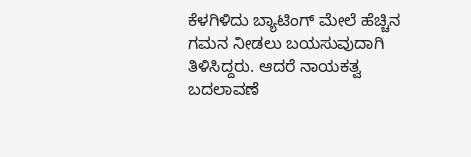ಕೆಳಗಿಳಿದು ಬ್ಯಾಟಿಂಗ್ ಮೇಲೆ ಹೆಚ್ಚಿನ ಗಮನ ನೀಡಲು ಬಯಸುವುದಾಗಿ ತಿಳಿಸಿದ್ದರು. ಆದರೆ ನಾಯಕತ್ವ ಬದಲಾವಣೆ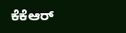ಕೆಕೆಆರ್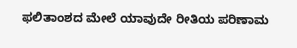ಫಲಿತಾಂಶದ ಮೇಲೆ ಯಾವುದೇ ರೀತಿಯ ಪರಿಣಾಮ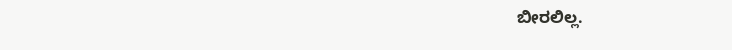ಬೀರಲಿಲ್ಲ.